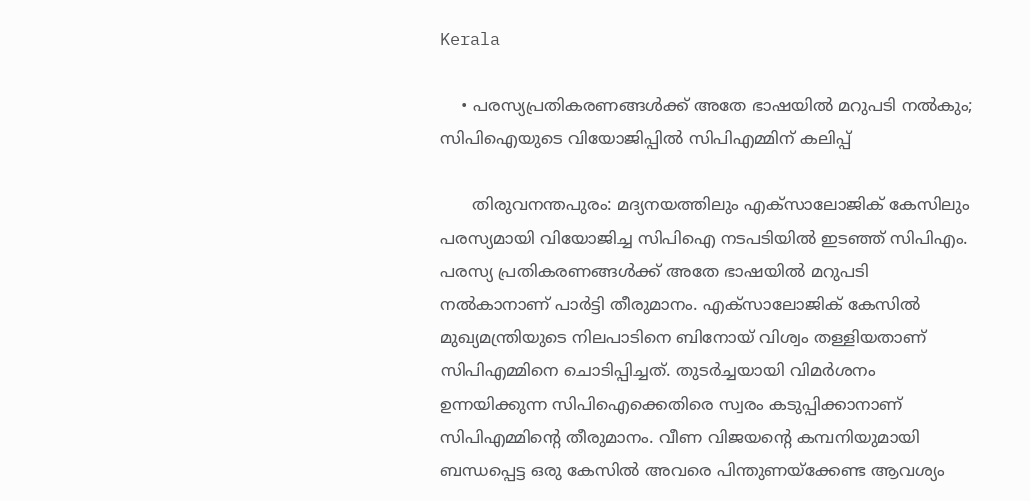Kerala

    • പരസ്യപ്രതികരണങ്ങള്‍ക്ക് അതേ ഭാഷയില്‍ മറുപടി നല്‍കും; സിപിഐയുടെ വിയോജിപ്പില്‍ സിപിഎമ്മിന് കലിപ്പ്

      തിരുവനന്തപുരം: മദ്യനയത്തിലും എക്സാലോജിക് കേസിലും പരസ്യമായി വിയോജിച്ച സിപിഐ നടപടിയില്‍ ഇടഞ്ഞ് സിപിഎം. പരസ്യ പ്രതികരണങ്ങള്‍ക്ക് അതേ ഭാഷയില്‍ മറുപടി നല്‍കാനാണ് പാര്‍ട്ടി തീരുമാനം. എക്സാലോജിക് കേസില്‍ മുഖ്യമന്ത്രിയുടെ നിലപാടിനെ ബിനോയ് വിശ്വം തള്ളിയതാണ് സിപിഎമ്മിനെ ചൊടിപ്പിച്ചത്. തുടര്‍ച്ചയായി വിമര്‍ശനം ഉന്നയിക്കുന്ന സിപിഐക്കെതിരെ സ്വരം കടുപ്പിക്കാനാണ് സിപിഎമ്മിന്റെ തീരുമാനം. വീണ വിജയന്റെ കമ്പനിയുമായി ബന്ധപ്പെട്ട ഒരു കേസില്‍ അവരെ പിന്തുണയ്ക്കേണ്ട ആവശ്യം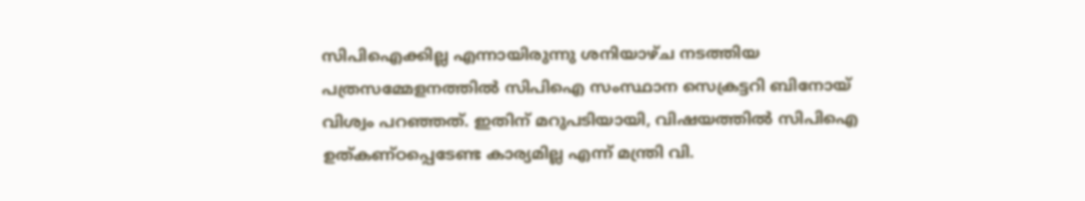സിപിഐക്കില്ല എന്നായിരുന്നു ശനിയാഴ്ച നടത്തിയ പത്രസമ്മേളനത്തില്‍ സിപിഐ സംസ്ഥാന സെക്രട്ടറി ബിനോയ് വിശ്വം പറഞ്ഞത്. ഇതിന് മറുപടിയായി, വിഷയത്തില്‍ സിപിഐ ഉത്കണ്ഠപ്പെടേണ്ട കാര്യമില്ല എന്ന് മന്ത്രി വി.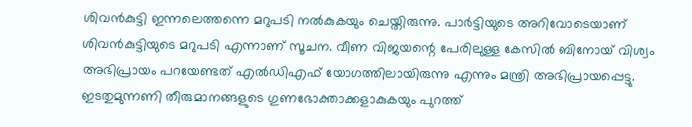ശിവന്‍കുട്ടി ഇന്നലെത്തന്നെ മറുപടി നല്‍കുകയും ചെയ്തിരുന്നു. പാര്‍ട്ടിയുടെ അറിവോടെയാണ് ശിവന്‍കുട്ടിയുടെ മറുപടി എന്നാണ് സൂചന. വീണ വിജയന്റെ പേരിലുള്ള കേസില്‍ ബിനോയ് വിശ്വം അഭിപ്രായം പറയേണ്ടത് എല്‍ഡിഎഫ് യോഗത്തിലായിരുന്നു എന്നും മന്ത്രി അഭിപ്രായപ്പെട്ടു. ഇടതുമുന്നണി തീരുമാനങ്ങളുടെ ഗുണഭോക്താക്കളാകുകയും പുറത്ത്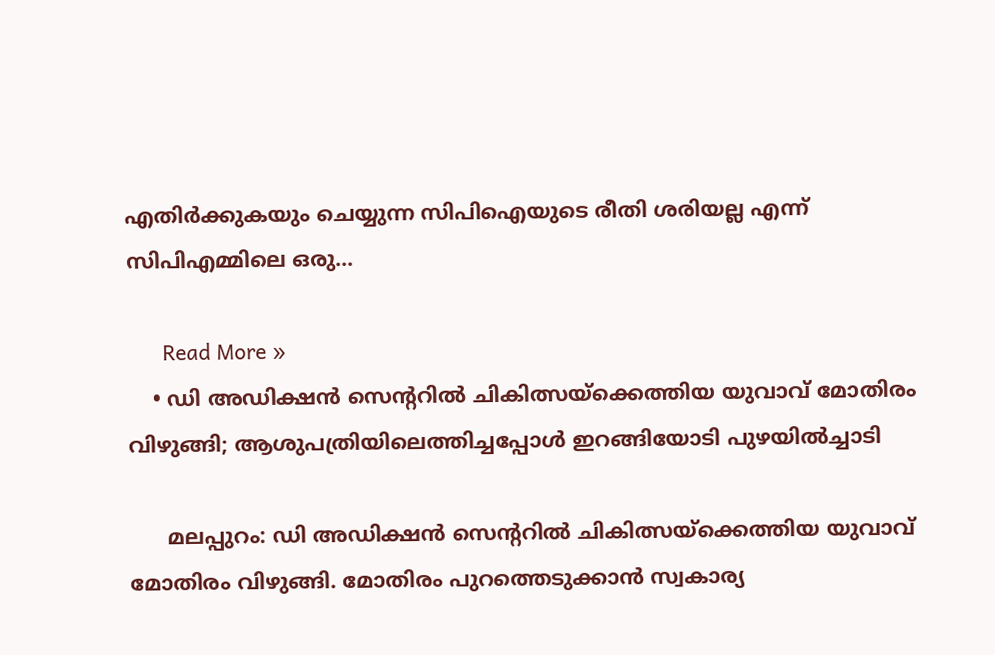എതിര്‍ക്കുകയും ചെയ്യുന്ന സിപിഐയുടെ രീതി ശരിയല്ല എന്ന് സിപിഎമ്മിലെ ഒരു…

      Read More »
    • ഡി അഡിക്ഷന്‍ സെന്ററില്‍ ചികിത്സയ്ക്കെത്തിയ യുവാവ് മോതിരം വിഴുങ്ങി; ആശുപത്രിയിലെത്തിച്ചപ്പോള്‍ ഇറങ്ങിയോടി പുഴയില്‍ച്ചാടി

      മലപ്പുറം: ഡി അഡിക്ഷന്‍ സെന്ററില്‍ ചികിത്സയ്ക്കെത്തിയ യുവാവ് മോതിരം വിഴുങ്ങി. മോതിരം പുറത്തെടുക്കാന്‍ സ്വകാര്യ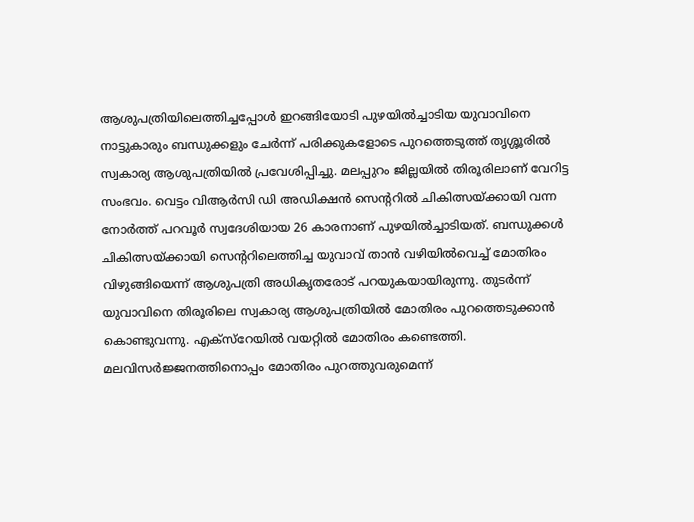ആശുപത്രിയിലെത്തിച്ചപ്പോള്‍ ഇറങ്ങിയോടി പുഴയില്‍ച്ചാടിയ യുവാവിനെ നാട്ടുകാരും ബന്ധുക്കളും ചേര്‍ന്ന് പരിക്കുകളോടെ പുറത്തെടുത്ത് തൃശ്ശൂരില്‍ സ്വകാര്യ ആശുപത്രിയില്‍ പ്രവേശിപ്പിച്ചു. മലപ്പുറം ജില്ലയില്‍ തിരൂരിലാണ് വേറിട്ട സംഭവം. വെട്ടം വിആര്‍സി ഡി അഡിക്ഷന്‍ സെന്ററില്‍ ചികിത്സയ്ക്കായി വന്ന നോര്‍ത്ത് പറവൂര്‍ സ്വദേശിയായ 26 കാരനാണ് പുഴയില്‍ച്ചാടിയത്. ബന്ധുക്കള്‍ ചികിത്സയ്ക്കായി സെന്ററിലെത്തിച്ച യുവാവ് താന്‍ വഴിയില്‍വെച്ച് മോതിരം വിഴുങ്ങിയെന്ന് ആശുപത്രി അധികൃതരോട് പറയുകയായിരുന്നു. തുടര്‍ന്ന് യുവാവിനെ തിരൂരിലെ സ്വകാര്യ ആശുപത്രിയില്‍ മോതിരം പുറത്തെടുക്കാന്‍ കൊണ്ടുവന്നു. എക്സ്റേയില്‍ വയറ്റില്‍ മോതിരം കണ്ടെത്തി. മലവിസര്‍ജ്ജനത്തിനൊപ്പം മോതിരം പുറത്തുവരുമെന്ന്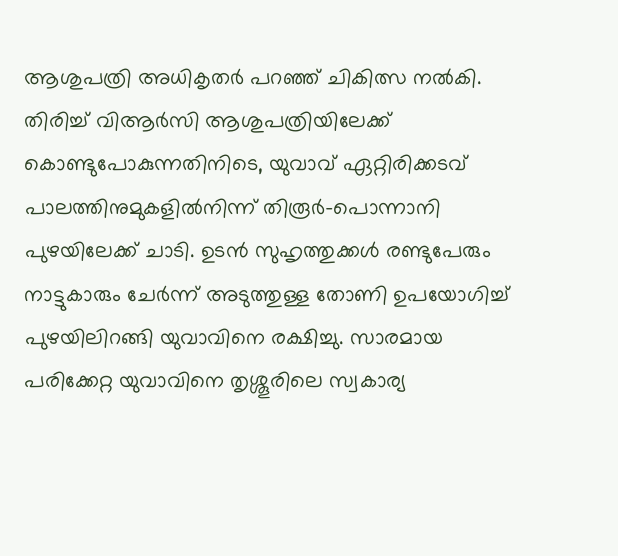ആശുപത്രി അധികൃതര്‍ പറഞ്ഞ് ചികിത്സ നല്‍കി. തിരിച്ച് വിആര്‍സി ആശുപത്രിയിലേക്ക് കൊണ്ടുപോകുന്നതിനിടെ, യുവാവ് ഏറ്റിരിക്കടവ് പാലത്തിനുമുകളില്‍നിന്ന് തിരൂര്‍-പൊന്നാനി പുഴയിലേക്ക് ചാടി. ഉടന്‍ സുഹൃത്തുക്കള്‍ രണ്ടുപേരും നാട്ടുകാരും ചേര്‍ന്ന് അടുത്തുള്ള തോണി ഉപയോഗിച്ച് പുഴയിലിറങ്ങി യുവാവിനെ രക്ഷിച്ചു. സാരമായ പരിക്കേറ്റ യുവാവിനെ തൃശ്ശൂരിലെ സ്വകാര്യ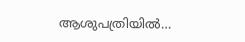ആശുപത്രിയില്‍…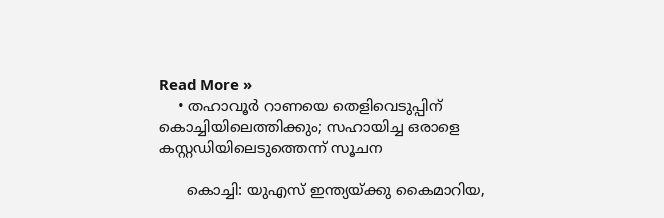Read More »
    • തഹാവൂര്‍ റാണയെ തെളിവെടുപ്പിന് കൊച്ചിയിലെത്തിക്കും; സഹായിച്ച ഒരാളെ കസ്റ്റഡിയിലെടുത്തെന്ന് സൂചന

      കൊച്ചി: യുഎസ് ഇന്ത്യയ്ക്കു കൈമാറിയ,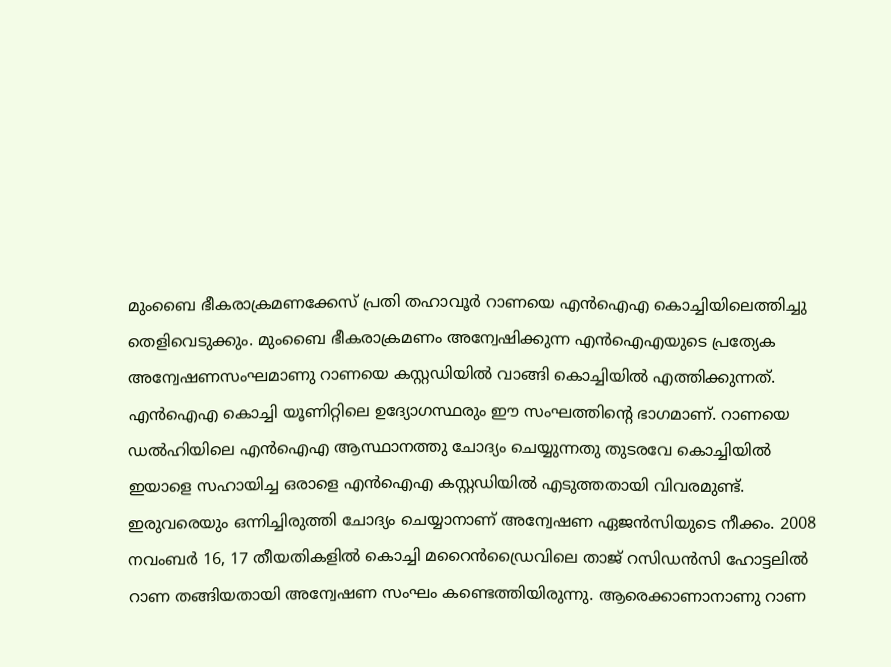മുംബൈ ഭീകരാക്രമണക്കേസ് പ്രതി തഹാവൂര്‍ റാണയെ എന്‍ഐഎ കൊച്ചിയിലെത്തിച്ചു തെളിവെടുക്കും. മുംബൈ ഭീകരാക്രമണം അന്വേഷിക്കുന്ന എന്‍ഐഎയുടെ പ്രത്യേക അന്വേഷണസംഘമാണു റാണയെ കസ്റ്റഡിയില്‍ വാങ്ങി കൊച്ചിയില്‍ എത്തിക്കുന്നത്. എന്‍ഐഎ കൊച്ചി യൂണിറ്റിലെ ഉദ്യോഗസ്ഥരും ഈ സംഘത്തിന്റെ ഭാഗമാണ്. റാണയെ ഡല്‍ഹിയിലെ എന്‍ഐഎ ആസ്ഥാനത്തു ചോദ്യം ചെയ്യുന്നതു തുടരവേ കൊച്ചിയില്‍ ഇയാളെ സഹായിച്ച ഒരാളെ എന്‍ഐഎ കസ്റ്റഡിയില്‍ എടുത്തതായി വിവരമുണ്ട്. ഇരുവരെയും ഒന്നിച്ചിരുത്തി ചോദ്യം ചെയ്യാനാണ് അന്വേഷണ ഏജന്‍സിയുടെ നീക്കം. 2008 നവംബര്‍ 16, 17 തീയതികളില്‍ കൊച്ചി മറൈന്‍ഡ്രൈവിലെ താജ് റസിഡന്‍സി ഹോട്ടലില്‍ റാണ തങ്ങിയതായി അന്വേഷണ സംഘം കണ്ടെത്തിയിരുന്നു. ആരെക്കാണാനാണു റാണ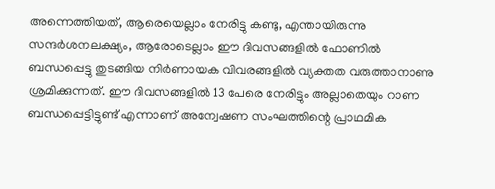അന്നെത്തിയത്, ആരെയെല്ലാം നേരിട്ടു കണ്ടു, എന്തായിരുന്നു സന്ദര്‍ശനലക്ഷ്യം, ആരോടെല്ലാം ഈ ദിവസങ്ങളില്‍ ഫോണില്‍ ബന്ധപ്പെട്ടു തുടങ്ങിയ നിര്‍ണായക വിവരങ്ങളില്‍ വ്യക്തത വരുത്താനാണു ശ്രമിക്കുന്നത്. ഈ ദിവസങ്ങളില്‍ 13 പേരെ നേരിട്ടും അല്ലാതെയും റാണ ബന്ധപ്പെട്ടിട്ടുണ്ട് എന്നാണ് അന്വേഷണ സംഘത്തിന്റെ പ്രാഥമിക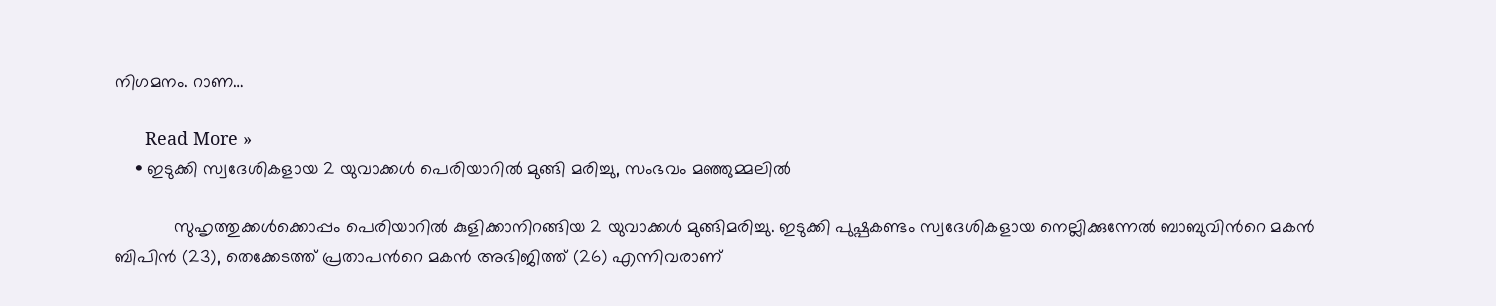നിഗമനം. റാണ…

      Read More »
    • ഇടുക്കി സ്വദേശികളായ 2 യുവാക്കള്‍ പെരിയാറില്‍ മുങ്ങി മരിച്ചു, സംഭവം മഞ്ഞുമ്മലില്‍

            സുഹൃത്തുക്കള്‍ക്കൊപ്പം പെരിയാറില്‍ കുളിക്കാനിറങ്ങിയ 2 യുവാക്കള്‍ മുങ്ങിമരിച്ചു. ഇടുക്കി പുഷ്പകണ്ടം സ്വദേശികളായ നെല്ലിക്കുന്നേല്‍ ബാബുവിന്‍റെ മകൻ ബിപിൻ (23), തെക്കേടത്ത് പ്രതാപന്‍റെ മകൻ അഭിജിത്ത് (26) എന്നിവരാണ്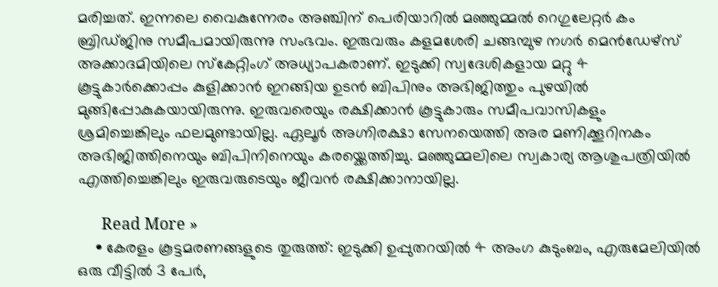മരിച്ചത്. ഇന്നലെ വൈകുന്നേരം അഞ്ചിന് പെരിയാറില്‍ മഞ്ഞുമ്മല്‍ റെഗുലേറ്റർ കം ബ്രിഡ്ജിനു സമീപമായിരുന്നു സംഭവം. ഇരുവരും കളമശേരി ചങ്ങമ്പുഴ നഗർ മെൻഡേഴ്സ് അക്കാദമിയിലെ സ്കേറ്റിംഗ് അധ്യാപകരാണ്. ഇടുക്കി സ്വദേശികളായ മറ്റു 4 കൂട്ടുകാർക്കൊപ്പം കുളിക്കാൻ ഇറങ്ങിയ ഉടൻ ബിപിനും അഭിജിത്തും പുഴയില്‍ മുങ്ങിപ്പോകുകയായിരുന്നു. ഇരുവരെയും രക്ഷിക്കാൻ കൂട്ടുകാരും സമീപവാസികളും ശ്രമിച്ചെങ്കിലും ഫലമുണ്ടായില്ല. ഏലൂർ അഗ്നിരക്ഷാ സേനയെത്തി അര മണിക്കൂറിനകം അഭിജിത്തിനെയും ബിപിനിനെയും കരയ്ക്കെത്തിച്ചു. മഞ്ഞുമ്മലിലെ സ്വകാര്യ ആശുപത്രിയില്‍ എത്തിച്ചെങ്കിലും ഇരുവരുടെയും ജീവൻ രക്ഷിക്കാനായില്ല.

      Read More »
    • കേരളം കൂട്ടമരണങ്ങളുടെ തുരുത്ത്: ഇടുക്കി ഉപ്പുതറയിൽ 4 അംഗ കുടുംബം, എരുമേലിയിൽ ഒരു വീട്ടിൽ 3 പേർ,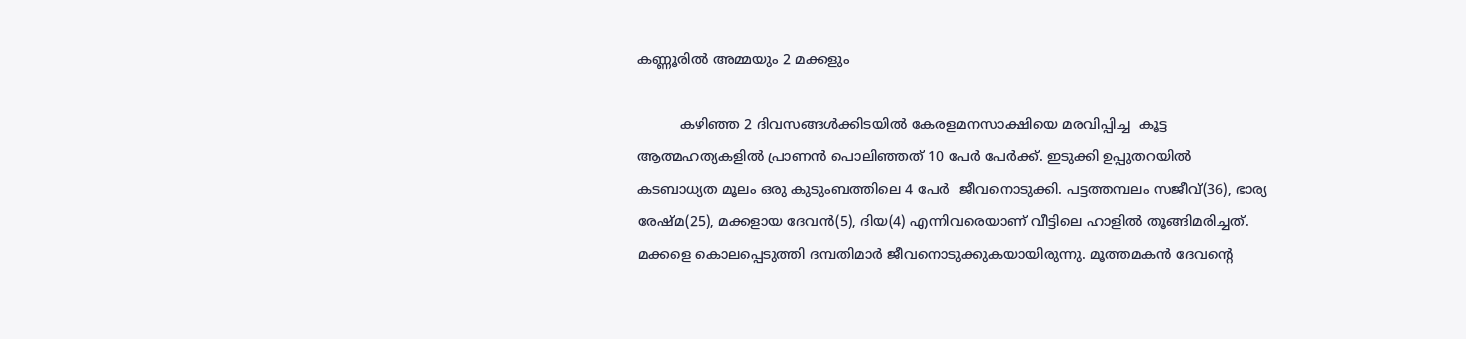കണ്ണൂരിൽ അമ്മയും 2 മക്കളും

          കഴിഞ്ഞ 2 ദിവസങ്ങൾക്കിടയിൽ കേരളമനസാക്ഷിയെ മരവിപ്പിച്ച  കൂട്ട ആത്മഹത്യകളിൽ പ്രാണൻ പൊലിഞ്ഞത് 10 പേർ പേർക്ക്. ഇടുക്കി ഉപ്പുതറയിൽ കടബാധ്യത മൂലം ഒരു കുടുംബത്തിലെ 4 പേർ  ജീവനൊടുക്കി. പട്ടത്തമ്പലം സജീവ്(36), ഭാര്യ രേഷ്മ(25), മക്കളായ ദേവൻ(5), ദിയ(4) എന്നിവരെയാണ് വീട്ടിലെ ഹാളിൽ തൂങ്ങിമരിച്ചത്. മക്കളെ കൊലപ്പെടുത്തി ദമ്പതിമാർ ജീവനൊടുക്കുകയായിരുന്നു. മൂത്തമകൻ ദേവന്റെ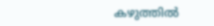കഴുത്തിൽ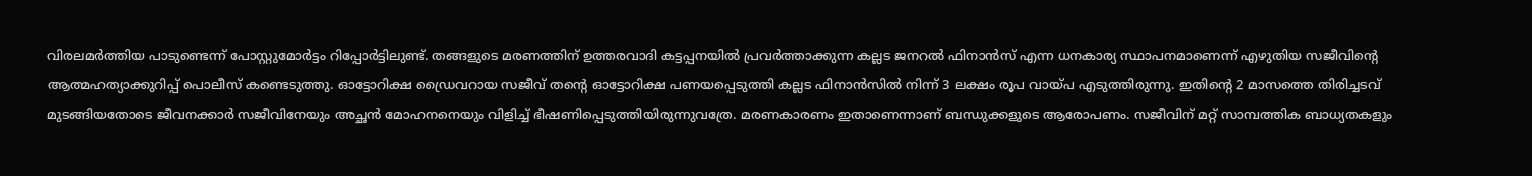വിരലമർത്തിയ പാടുണ്ടെന്ന് പോസ്റ്റുമോർട്ടം റിപ്പോർട്ടിലുണ്ട്. തങ്ങളുടെ മരണത്തിന് ഉത്തരവാദി കട്ടപ്പനയിൽ പ്രവർത്താക്കുന്ന കല്ലട ജനറൽ ഫിനാൻസ് എന്ന ധനകാര്യ സ്ഥാപനമാണെന്ന് എഴുതിയ സജീവിന്റെ ആത്മഹത്യാക്കുറിപ്പ് പൊലീസ് കണ്ടെടുത്തു. ഓട്ടോറിക്ഷ ഡ്രൈവറായ സജീവ് തന്റെ ഓട്ടോറിക്ഷ പണയപ്പെടുത്തി കല്ലട ഫിനാൻസിൽ നിന്ന് 3 ലക്ഷം രൂപ വായ്പ എടുത്തിരുന്നു. ഇതിന്റെ 2 മാസത്തെ തിരിച്ചടവ് മുടങ്ങിയതോടെ ജീവനക്കാർ സജീവിനേയും അച്ഛൻ മോഹനനെയും വിളിച്ച് ഭീഷണിപ്പെടുത്തിയിരുന്നുവത്രേ. മരണകാരണം ഇതാണെന്നാണ് ബന്ധുക്കളുടെ ആരോപണം. സജീവിന് മറ്റ് സാമ്പത്തിക ബാധ്യതകളും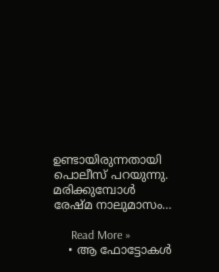ഉണ്ടായിരുന്നതായി പൊലീസ് പറയുന്നു. മരിക്കുമ്പോൾ രേഷ്മ നാലുമാസം…

      Read More »
    • ആ ഫോട്ടോകള്‍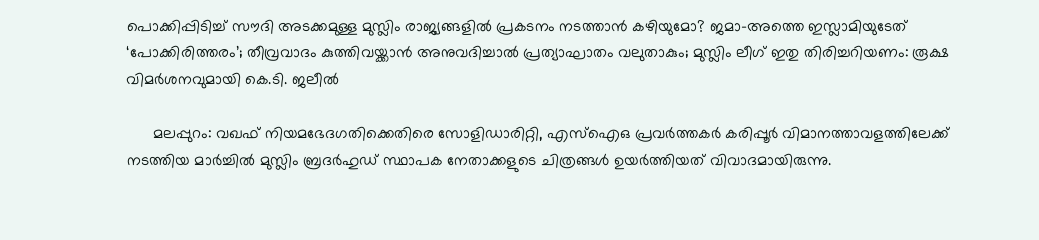പൊക്കിപ്പിടിച്ച് സൗദി അടക്കമുള്ള മുസ്ലിം രാജ്യങ്ങളില്‍ പ്രകടനം നടത്താന്‍ കഴിയുമോ? ജമാ-അത്തെ ഇസ്ലാമിയുടേത് ‘പോക്കിരിത്തരം’; തീവ്രവാദം കുത്തിവയ്ക്കാന്‍ അനുവദിച്ചാല്‍ പ്രത്യാഘാതം വലുതാകും; മുസ്ലിം ലീഗ് ഇതു തിരിച്ചറിയണം: രൂക്ഷ വിമര്‍ശനവുമായി കെ.ടി. ജലീല്‍

      മലപ്പുറം: വഖഫ് നിയമഭേദഗതിക്കെതിരെ സോളിഡാരിറ്റി, എസ്ഐഒ പ്രവര്‍ത്തകര്‍ കരിപ്പൂര്‍ വിമാനത്താവളത്തിലേക്ക് നടത്തിയ മാര്‍ച്ചില്‍ മുസ്ലിം ബ്രദര്‍ഹുഡ് സ്ഥാപക നേതാക്കളുടെ ചിത്രങ്ങള്‍ ഉയര്‍ത്തിയത് വിവാദമായിരുന്നു.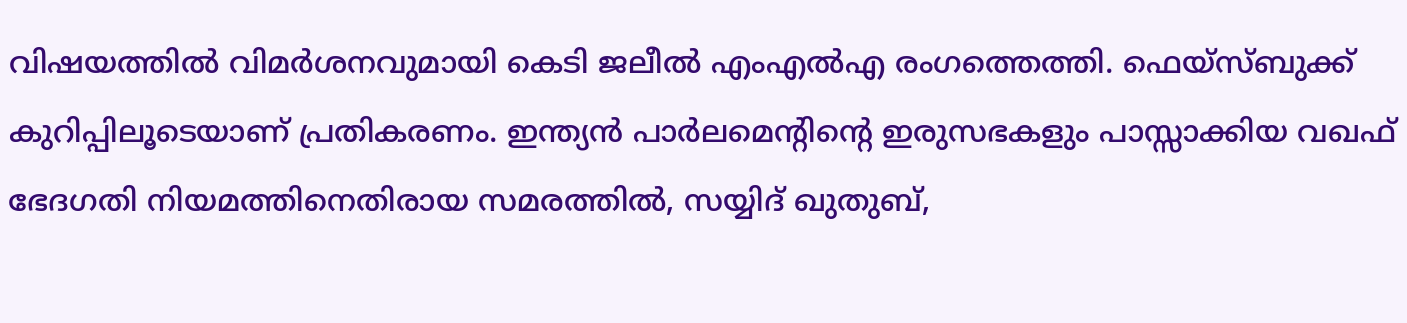വിഷയത്തില്‍ വിമര്‍ശനവുമായി കെടി ജലീല്‍ എംഎല്‍എ രംഗത്തെത്തി. ഫെയ്‌സ്ബുക്ക് കുറിപ്പിലൂടെയാണ് പ്രതികരണം. ഇന്ത്യന്‍ പാര്‍ലമെന്റിന്റെ ഇരുസഭകളും പാസ്സാക്കിയ വഖഫ് ഭേദഗതി നിയമത്തിനെതിരായ സമരത്തില്‍, സയ്യിദ് ഖുതുബ്,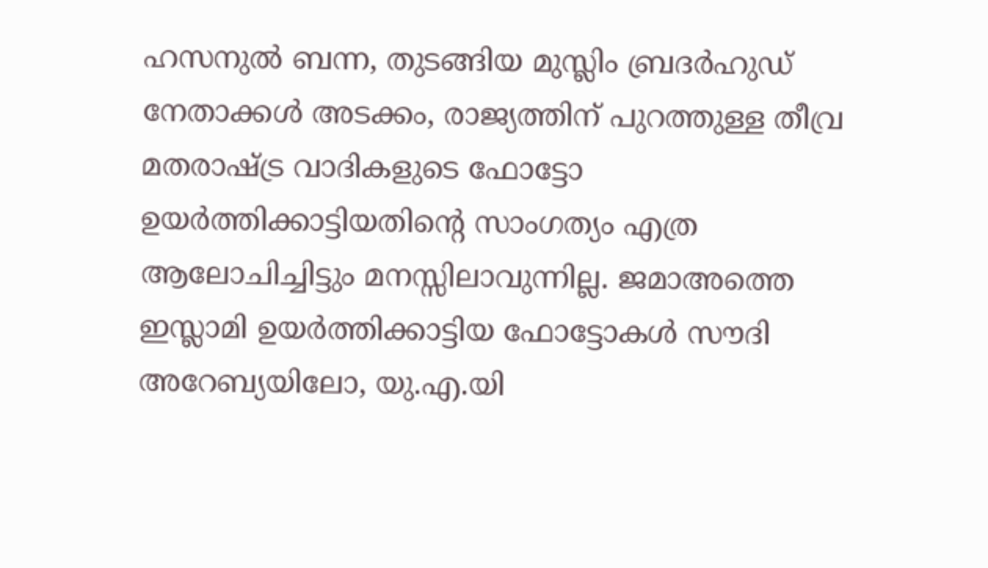ഹസനുല്‍ ബന്ന, തുടങ്ങിയ മുസ്ലിം ബ്രദര്‍ഹുഡ് നേതാക്കള്‍ അടക്കം, രാജ്യത്തിന് പുറത്തുള്ള തീവ്ര മതരാഷ്ട്ര വാദികളുടെ ഫോട്ടോ ഉയര്‍ത്തിക്കാട്ടിയതിന്റെ സാംഗത്യം എത്ര ആലോചിച്ചിട്ടും മനസ്സിലാവുന്നില്ല. ജമാഅത്തെ ഇസ്ലാമി ഉയര്‍ത്തിക്കാട്ടിയ ഫോട്ടോകള്‍ സൗദി അറേബ്യയിലോ, യു.എ.യി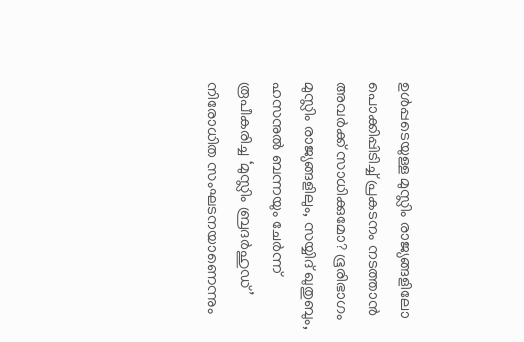ഉള്‍പ്പടെയുള്ള മുസ്ലിം രാജ്യങ്ങളിലോ പൊക്കിപ്പിടിച്ച് പ്രകടനം നടത്താന്‍ അവര്‍ക്ക് സാധിക്കുമോ? ഭൂരിഭാഗം മുസ്ലിം രാജ്യങ്ങളിലും, സയ്യിദ് ഖുതുബും, ഹസനുല്‍ ബന്നയും ചേര്‍ന്ന് രൂപീകരിച്ച ‘മുസ്ലിം ബ്രദര്‍ഹുഡ്’ നിരോധിത സംഘടനയാണെന്നും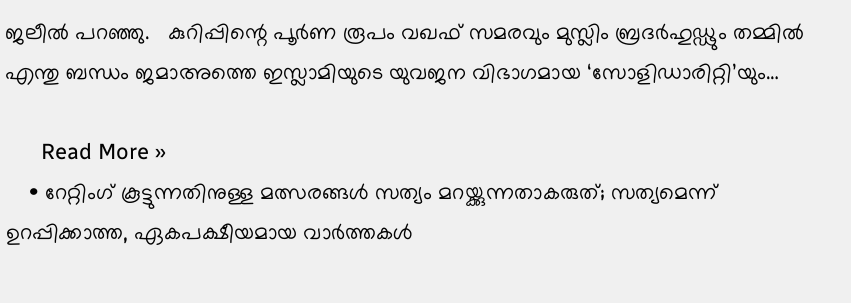ജലീല്‍ പറഞ്ഞു.   കുറിപ്പിന്റെ പൂര്‍ണ രൂപം വഖഫ് സമരവും മുസ്ലിം ബ്രദര്‍ഹുഡ്ഢും തമ്മില്‍ എന്തു ബന്ധം ജമാഅത്തെ ഇസ്ലാമിയുടെ യുവജന വിഭാഗമായ ‘സോളിഡാരിറ്റി’യും…

      Read More »
    • റേറ്റിംഗ് കൂട്ടുന്നതിനുള്ള മത്സരങ്ങള്‍ സത്യം മറയ്ക്കുന്നതാകരുത്; സത്യമെന്ന് ഉറപ്പിക്കാത്ത, ഏകപക്ഷീയമായ വാര്‍ത്തകള്‍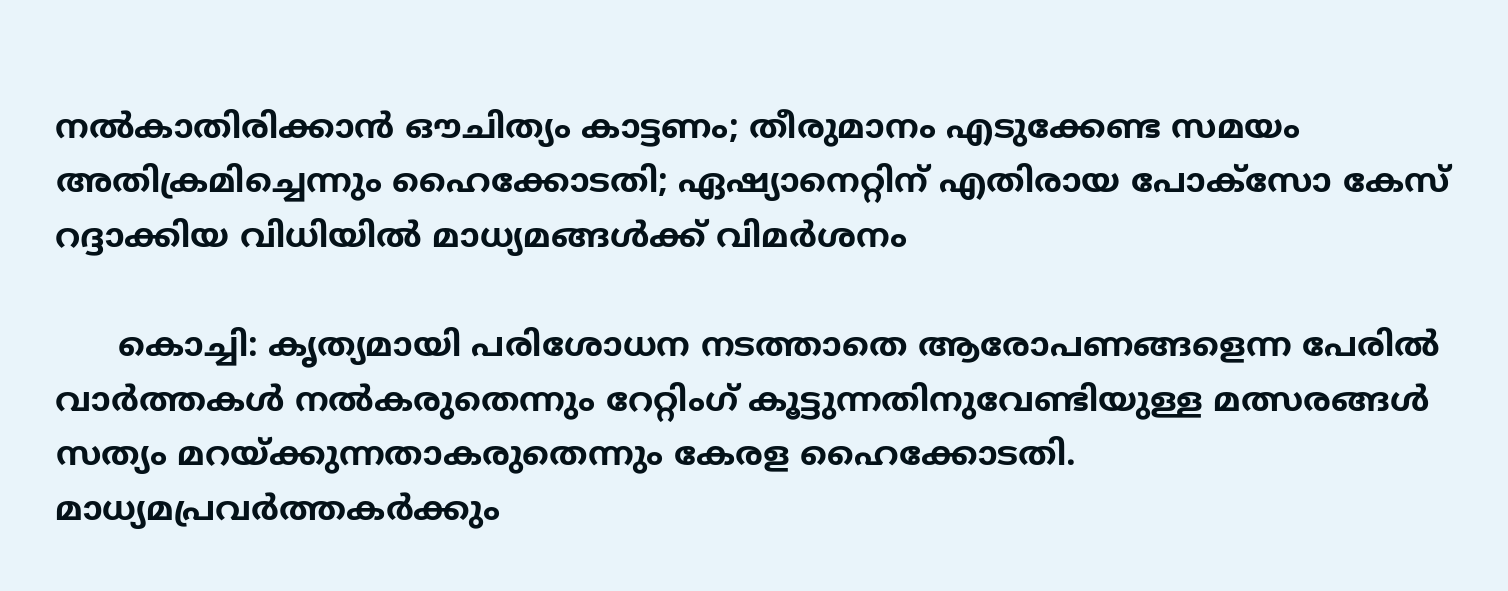നല്‍കാതിരിക്കാന്‍ ഔചിത്യം കാട്ടണം; തീരുമാനം എടുക്കേണ്ട സമയം അതിക്രമിച്ചെന്നും ഹൈക്കോടതി; ഏഷ്യാനെറ്റിന് എതിരായ പോക്‌സോ കേസ് റദ്ദാക്കിയ വിധിയില്‍ മാധ്യമങ്ങള്‍ക്ക് വിമര്‍ശനം

      കൊച്ചി: കൃത്യമായി പരിശോധന നടത്താതെ ആരോപണങ്ങളെന്ന പേരില്‍ വാര്‍ത്തകള്‍ നല്‍കരുതെന്നും റേറ്റിംഗ് കൂട്ടുന്നതിനുവേണ്ടിയുള്ള മത്സരങ്ങള്‍ സത്യം മറയ്ക്കുന്നതാകരുതെന്നും കേരള ഹൈക്കോടതി. മാധ്യമപ്രവര്‍ത്തകര്‍ക്കും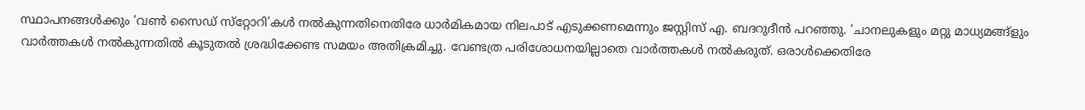സ്ഥാപനങ്ങള്‍ക്കും ‘വണ്‍ സൈഡ് സ്‌റ്റോറി’കള്‍ നല്‍കുന്നതിനെതിരേ ധാര്‍മികമായ നിലപാട് എടുക്കണമെന്നും ജസ്റ്റിസ് എ. ബദറുദീന്‍ പറഞ്ഞു. ‘ചാനലുകളും മറ്റു മാധ്യമങ്ങ്‌ളും വാര്‍ത്തകള്‍ നല്‍കുന്നതില്‍ കൂടുതല്‍ ശ്രദ്ധിക്കേണ്ട സമയം അതിക്രമിച്ചു. വേണ്ടത്ര പരിശോധനയില്ലാതെ വാര്‍ത്തകള്‍ നല്‍കരുത്. ഒരാള്‍ക്കെതിരേ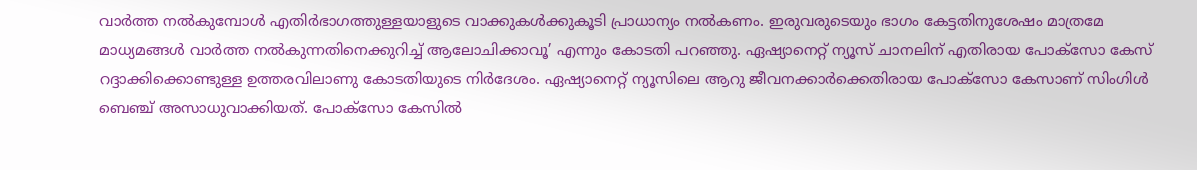വാര്‍ത്ത നല്‍കുമ്പോള്‍ എതിര്‍ഭാഗത്തുള്ളയാളുടെ വാക്കുകള്‍ക്കുകൂടി പ്രാധാന്യം നല്‍കണം. ഇരുവരുടെയും ഭാഗം കേട്ടതിനുശേഷം മാത്രമേ മാധ്യമങ്ങള്‍ വാര്‍ത്ത നല്‍കുന്നതിനെക്കുറിച്ച് ആലോചിക്കാവൂ’ എന്നും കോടതി പറഞ്ഞു. ഏഷ്യാനെറ്റ് ന്യൂസ് ചാനലിന് എതിരായ പോക്‌സോ കേസ് റദ്ദാക്കിക്കൊണ്ടുള്ള ഉത്തരവിലാണു കോടതിയുടെ നിര്‍ദേശം. ഏഷ്യാനെറ്റ് ന്യൂസിലെ ആറു ജീവനക്കാര്‍ക്കെതിരായ പോക്‌സോ കേസാണ് സിംഗിള്‍ ബെഞ്ച് അസാധുവാക്കിയത്. പോക്സോ കേസില്‍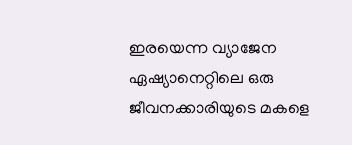ഇരയെന്ന വ്യാജേന ഏഷ്യാനെറ്റിലെ ഒരു ജീവനക്കാരിയുടെ മകളെ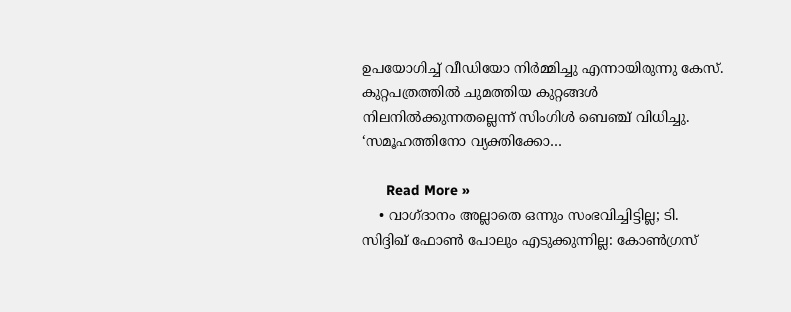ഉപയോഗിച്ച് വീഡിയോ നിര്‍മ്മിച്ചു എന്നായിരുന്നു കേസ്. കുറ്റപത്രത്തില്‍ ചുമത്തിയ കുറ്റങ്ങള്‍ നിലനില്‍ക്കുന്നതല്ലെന്ന് സിംഗിള്‍ ബെഞ്ച് വിധിച്ചു. ‘സമൂഹത്തിനോ വ്യക്തിക്കോ…

      Read More »
    • വാഗ്ദാനം അല്ലാതെ ഒന്നും സംഭവിച്ചിട്ടില്ല; ടി. സിദ്ദിഖ് ഫോണ്‍ പോലും എടുക്കുന്നില്ല: കോണ്‍ഗ്രസ്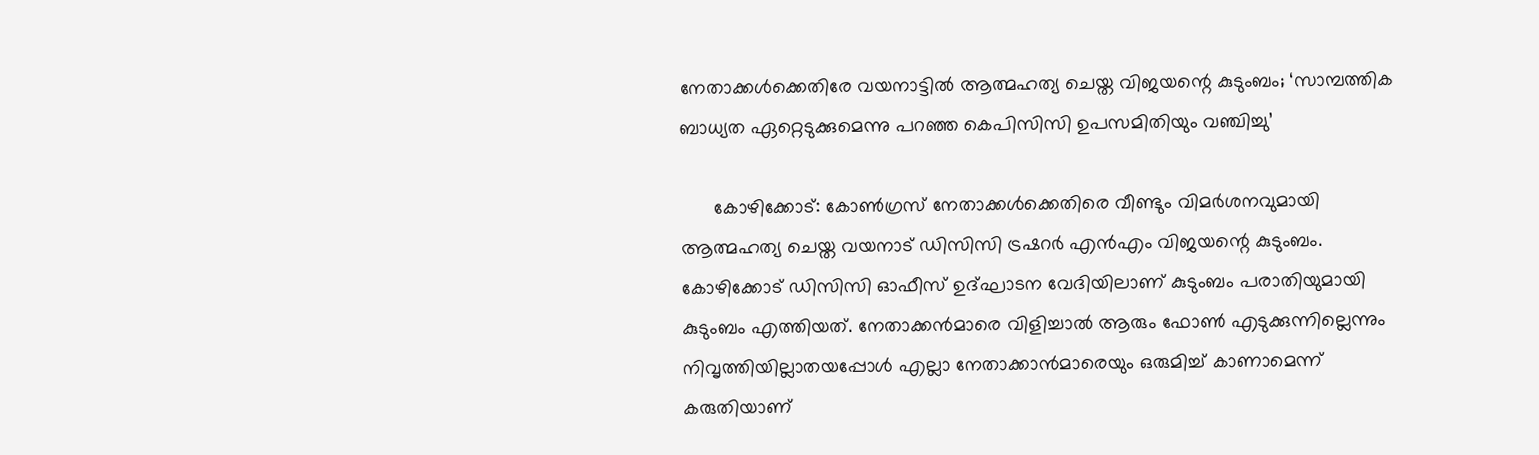നേതാക്കള്‍ക്കെതിരേ വയനാട്ടില്‍ ആത്മഹത്യ ചെയ്ത വിജയന്റെ കുടുംബം; ‘സാമ്പത്തിക ബാധ്യത ഏറ്റെടുക്കുമെന്നു പറഞ്ഞ കെപിസിസി ഉപസമിതിയും വഞ്ചിച്ചു’

      കോഴിക്കോട്: കോണ്‍ഗ്രസ് നേതാക്കള്‍ക്കെതിരെ വീണ്ടും വിമര്‍ശനവുമായി ആത്മഹത്യ ചെയ്ത വയനാട് ഡിസിസി ട്രഷറര്‍ എന്‍എം വിജയന്റെ കുടുംബം. കോഴിക്കോട് ഡിസിസി ഓഫീസ് ഉദ്ഘാടന വേദിയിലാണ് കുടുംബം പരാതിയുമായി കുടുംബം എത്തിയത്. നേതാക്കന്‍മാരെ വിളിച്ചാല്‍ ആരും ഫോണ്‍ എടുക്കുന്നില്ലെന്നും നിവൃത്തിയില്ലാതയപ്പോള്‍ എല്ലാ നേതാക്കാന്‍മാരെയും ഒരുമിച്ച് കാണാമെന്ന് കരുതിയാണ്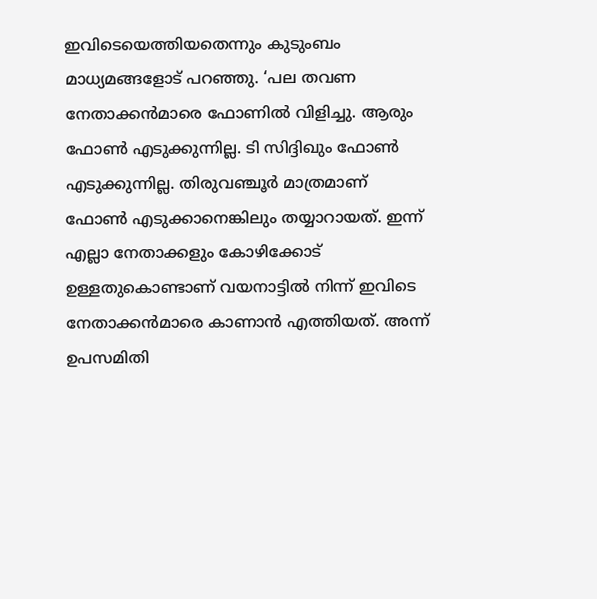ഇവിടെയെത്തിയതെന്നും കുടുംബം മാധ്യമങ്ങളോട് പറഞ്ഞു. ‘പല തവണ നേതാക്കന്‍മാരെ ഫോണില്‍ വിളിച്ചു. ആരും ഫോണ്‍ എടുക്കുന്നില്ല. ടി സിദ്ദിഖും ഫോണ്‍ എടുക്കുന്നില്ല. തിരുവഞ്ചൂര്‍ മാത്രമാണ് ഫോണ്‍ എടുക്കാനെങ്കിലും തയ്യാറായത്. ഇന്ന് എല്ലാ നേതാക്കളും കോഴിക്കോട് ഉള്ളതുകൊണ്ടാണ് വയനാട്ടില്‍ നിന്ന് ഇവിടെ നേതാക്കന്‍മാരെ കാണാന്‍ എത്തിയത്. അന്ന് ഉപസമിതി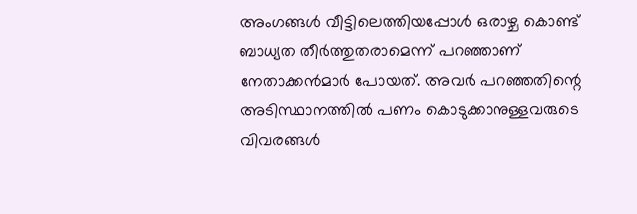അംഗങ്ങള്‍ വീട്ടിലെത്തിയപ്പോള്‍ ഒരാഴ്ച കൊണ്ട് ബാധ്യത തീര്‍ത്തുതരാമെന്ന് പറഞ്ഞാണ് നേതാക്കന്‍മാര്‍ പോയത്. അവര്‍ പറഞ്ഞതിന്റെ അടിസ്ഥാനത്തില്‍ പണം കൊടുക്കാനുള്ളവരുടെ വിവരങ്ങള്‍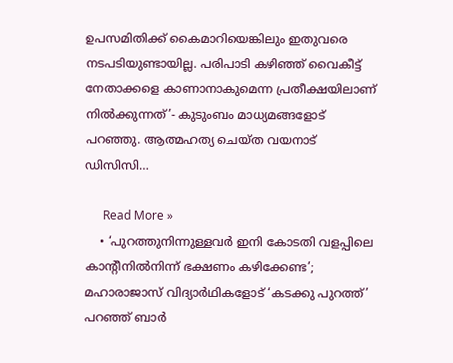ഉപസമിതിക്ക് കൈമാറിയെങ്കിലും ഇതുവരെ നടപടിയുണ്ടായില്ല. പരിപാടി കഴിഞ്ഞ് വൈകീട്ട് നേതാക്കളെ കാണാനാകുമെന്ന പ്രതീക്ഷയിലാണ് നില്‍ക്കുന്നത്’- കുടുംബം മാധ്യമങ്ങളോട് പറഞ്ഞു. ആത്മഹത്യ ചെയ്ത വയനാട് ഡിസിസി…

      Read More »
    • ‘പുറത്തുനിന്നുള്ളവര്‍ ഇനി കോടതി വളപ്പിലെ കാന്റീനില്‍നിന്ന് ഭക്ഷണം കഴിക്കേണ്ട’; മഹാരാജാസ് വിദ്യാര്‍ഥികളോട് ‘കടക്കു പുറത്ത്’ പറഞ്ഞ് ബാര്‍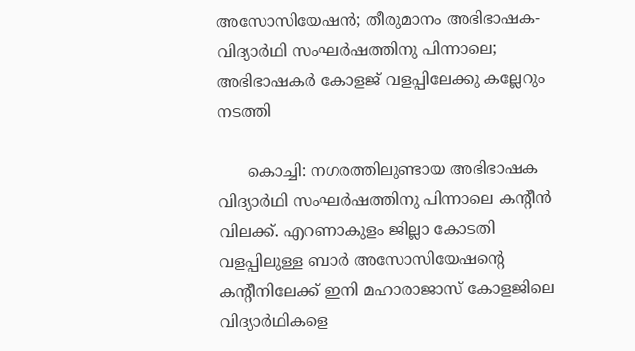അസോസിയേഷന്‍; തീരുമാനം അഭിഭാഷക- വിദ്യാര്‍ഥി സംഘര്‍ഷത്തിനു പിന്നാലെ; അഭിഭാഷകര്‍ കോളജ് വളപ്പിലേക്കു കല്ലേറും നടത്തി

      കൊച്ചി: നഗരത്തിലുണ്ടായ അഭിഭാഷക വിദ്യാര്‍ഥി സംഘര്‍ഷത്തിനു പിന്നാലെ കന്റീന്‍ വിലക്ക്. എറണാകുളം ജില്ലാ കോടതി വളപ്പിലുള്ള ബാര്‍ അസോസിയേഷന്റെ കന്റീനിലേക്ക് ഇനി മഹാരാജാസ് കോളജിലെ വിദ്യാര്‍ഥികളെ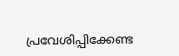പ്രവേശിപ്പിക്കേണ്ട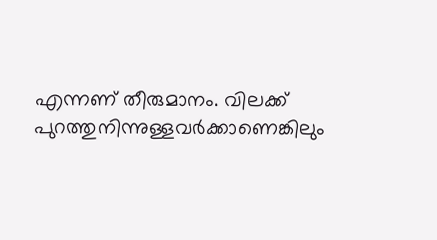എന്നണ് തീരുമാനം. വിലക്ക് പുറത്തുനിന്നുള്ളവര്‍ക്കാണെങ്കിലും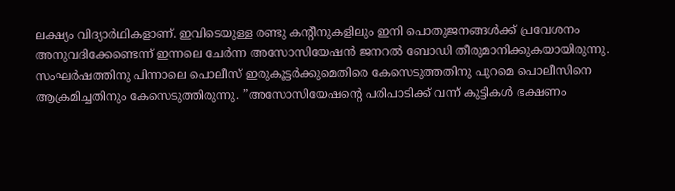ലക്ഷ്യം വിദ്യാര്‍ഥികളാണ്. ഇവിടെയുള്ള രണ്ടു കന്റീനുകളിലും ഇനി പൊതുജനങ്ങള്‍ക്ക് പ്രവേശനം അനുവദിക്കേണ്ടെന്ന് ഇന്നലെ ചേര്‍ന്ന അസോസിയേഷന്‍ ജനറല്‍ ബോഡി തീരുമാനിക്കുകയായിരുന്നു. സംഘര്‍ഷത്തിനു പിന്നാലെ പൊലീസ് ഇരുകൂട്ടര്‍ക്കുമെതിരെ കേസെടുത്തതിനു പുറമെ പൊലീസിനെ ആക്രമിച്ചതിനും കേസെടുത്തിരുന്നു. ”അസോസിയേഷന്റെ പരിപാടിക്ക് വന്ന് കുട്ടികള്‍ ഭക്ഷണം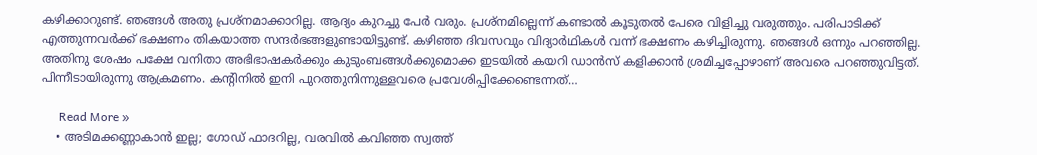കഴിക്കാറുണ്ട്. ഞങ്ങള്‍ അതു പ്രശ്‌നമാക്കാറില്ല. ആദ്യം കുറച്ചു പേര്‍ വരും. പ്രശ്‌നമില്ലെന്ന് കണ്ടാല്‍ കൂടുതല്‍ പേരെ വിളിച്ചു വരുത്തും. പരിപാടിക്ക് എത്തുന്നവര്‍ക്ക് ഭക്ഷണം തികയാത്ത സന്ദര്‍ഭങ്ങളുണ്ടായിട്ടുണ്ട്. കഴിഞ്ഞ ദിവസവും വിദ്യാര്‍ഥികള്‍ വന്ന് ഭക്ഷണം കഴിച്ചിരുന്നു. ഞങ്ങള്‍ ഒന്നും പറഞ്ഞില്ല. അതിനു ശേഷം പക്ഷേ വനിതാ അഭിഭാഷകര്‍ക്കും കുടുംബങ്ങള്‍ക്കുമൊക്ക ഇടയില്‍ കയറി ഡാന്‍സ് കളിക്കാന്‍ ശ്രമിച്ചപ്പോഴാണ് അവരെ പറഞ്ഞുവിട്ടത്. പിന്നീടായിരുന്നു ആക്രമണം. കന്റിനില്‍ ഇനി പുറത്തുനിന്നുള്ളവരെ പ്രവേശിപ്പിക്കേണ്ടെന്നത്…

      Read More »
    • അടിമക്കണ്ണാകാന്‍ ഇല്ല; ഗോഡ് ഫാദറില്ല, വരവില്‍ കവിഞ്ഞ സ്വത്ത്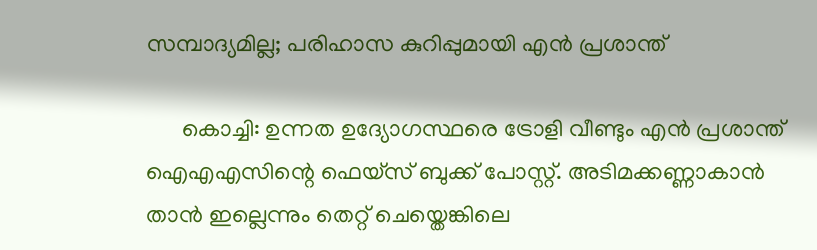സമ്പാദ്യമില്ല; പരിഹാസ കുറിപ്പുമായി എന്‍ പ്രശാന്ത്

      കൊച്ചി: ഉന്നത ഉദ്യോഗസ്ഥരെ ട്രോളി വീണ്ടും എന്‍ പ്രശാന്ത് ഐഎഎസിന്റെ ഫെയ്സ് ബുക്ക് പോസ്റ്റ്. അടിമക്കണ്ണാകാന്‍ താന്‍ ഇല്ലെന്നും തെറ്റ് ചെയ്തെങ്കിലെ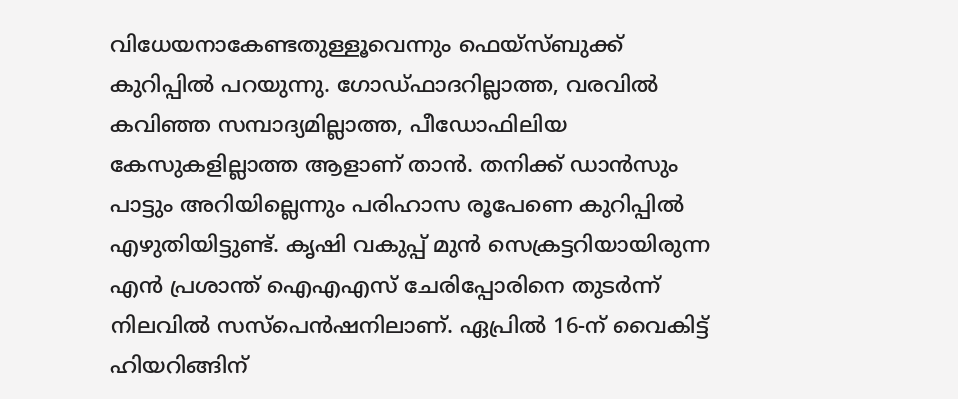വിധേയനാകേണ്ടതുള്ളൂവെന്നും ഫെയ്സ്ബുക്ക് കുറിപ്പില്‍ പറയുന്നു. ഗോഡ്ഫാദറില്ലാത്ത, വരവില്‍ കവിഞ്ഞ സമ്പാദ്യമില്ലാത്ത, പീഡോഫിലിയ കേസുകളില്ലാത്ത ആളാണ് താന്‍. തനിക്ക് ഡാന്‍സും പാട്ടും അറിയില്ലെന്നും പരിഹാസ രൂപേണെ കുറിപ്പില്‍ എഴുതിയിട്ടുണ്ട്. കൃഷി വകുപ്പ് മുന്‍ സെക്രട്ടറിയായിരുന്ന എന്‍ പ്രശാന്ത് ഐഎഎസ് ചേരിപ്പോരിനെ തുടര്‍ന്ന് നിലവില്‍ സസ്പെന്‍ഷനിലാണ്. ഏപ്രില്‍ 16-ന് വൈകിട്ട് ഹിയറിങ്ങിന്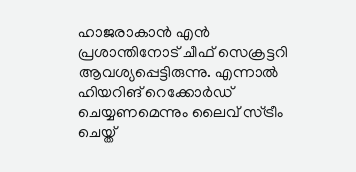ഹാജരാകാന്‍ എന്‍ പ്രശാന്തിനോട് ചീഫ് സെക്രട്ടറി ആവശ്യപ്പെട്ടിരുന്നു. എന്നാല്‍ ഹിയറിങ് റെക്കോര്‍ഡ് ചെയ്യണമെന്നും ലൈവ് സ്ട്രീം ചെയ്ത്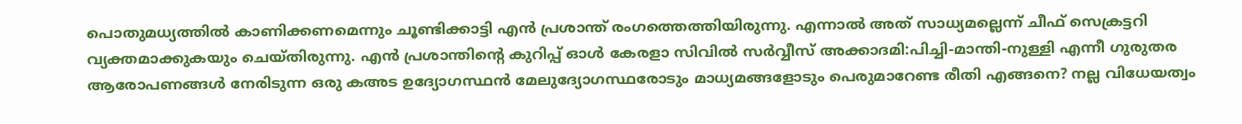പൊതുമധ്യത്തില്‍ കാണിക്കണമെന്നും ചൂണ്ടിക്കാട്ടി എന്‍ പ്രശാന്ത് രംഗത്തെത്തിയിരുന്നു. എന്നാല്‍ അത് സാധ്യമല്ലെന്ന് ചീഫ് സെക്രട്ടറി വ്യക്തമാക്കുകയും ചെയ്തിരുന്നു. എന്‍ പ്രശാന്തിന്റെ കുറിപ്പ് ഓള്‍ കേരളാ സിവില്‍ സര്‍വ്വീസ് അക്കാദമി:പിച്ചി-മാന്തി-നുള്ളി എന്നീ ഗുരുതര ആരോപണങ്ങള്‍ നേരിടുന്ന ഒരു കഅട ഉദ്യോഗസ്ഥന്‍ മേലുദ്യോഗസ്ഥരോടും മാധ്യമങ്ങളോടും പെരുമാറേണ്ട രീതി എങ്ങനെ? നല്ല വിധേയത്വം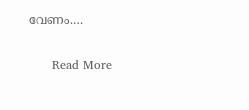വേണം.…

      Read More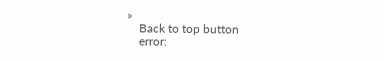»
    Back to top button
    error: